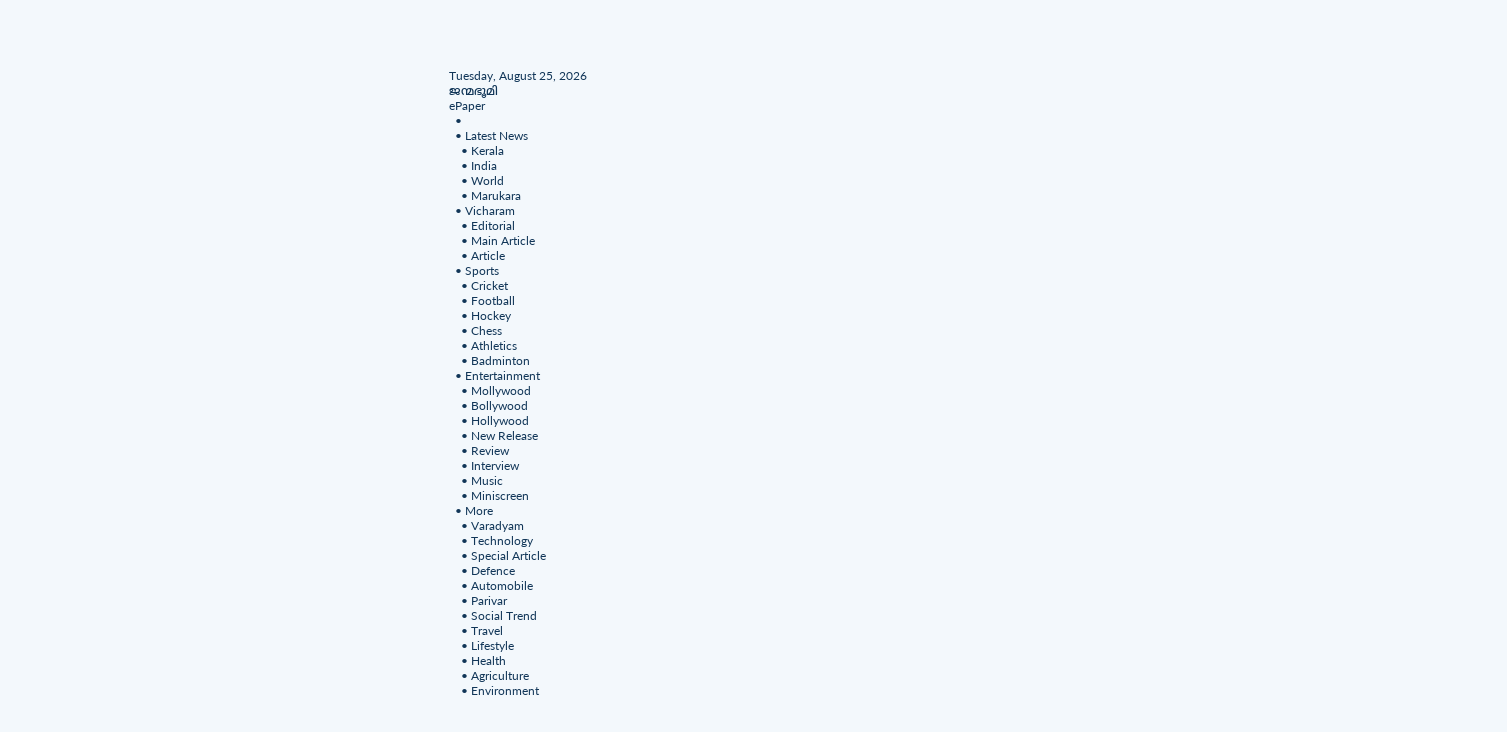Tuesday, August 25, 2026
ജന്മഭൂമി
ePaper
  •
  • Latest News
    • Kerala
    • India
    • World
    • Marukara
  • Vicharam
    • Editorial
    • Main Article
    • Article
  • Sports
    • Cricket
    • Football
    • Hockey
    • Chess
    • Athletics
    • Badminton
  • Entertainment
    • Mollywood
    • Bollywood
    • Hollywood
    • New Release
    • Review
    • Interview
    • Music
    • Miniscreen
  • More
    • Varadyam
    • Technology
    • Special Article
    • Defence
    • Automobile
    • Parivar
    • Social Trend
    • Travel
    • Lifestyle
    • Health
    • Agriculture
    • Environment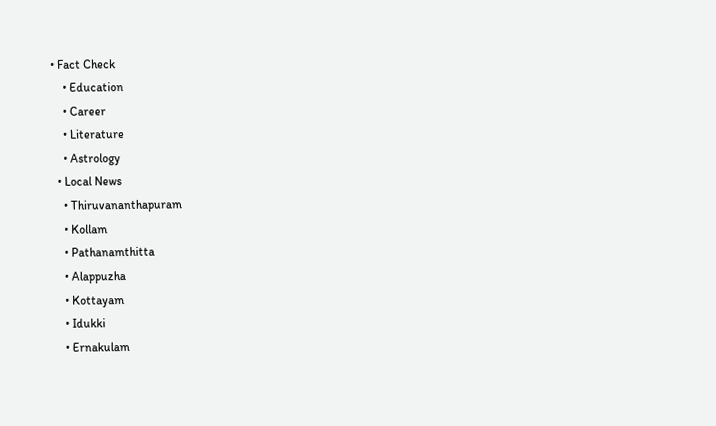• Fact Check
    • Education
    • Career
    • Literature
    • Astrology
  • Local News
    • Thiruvananthapuram
    • Kollam
    • Pathanamthitta
    • Alappuzha
    • Kottayam
    • Idukki
    • Ernakulam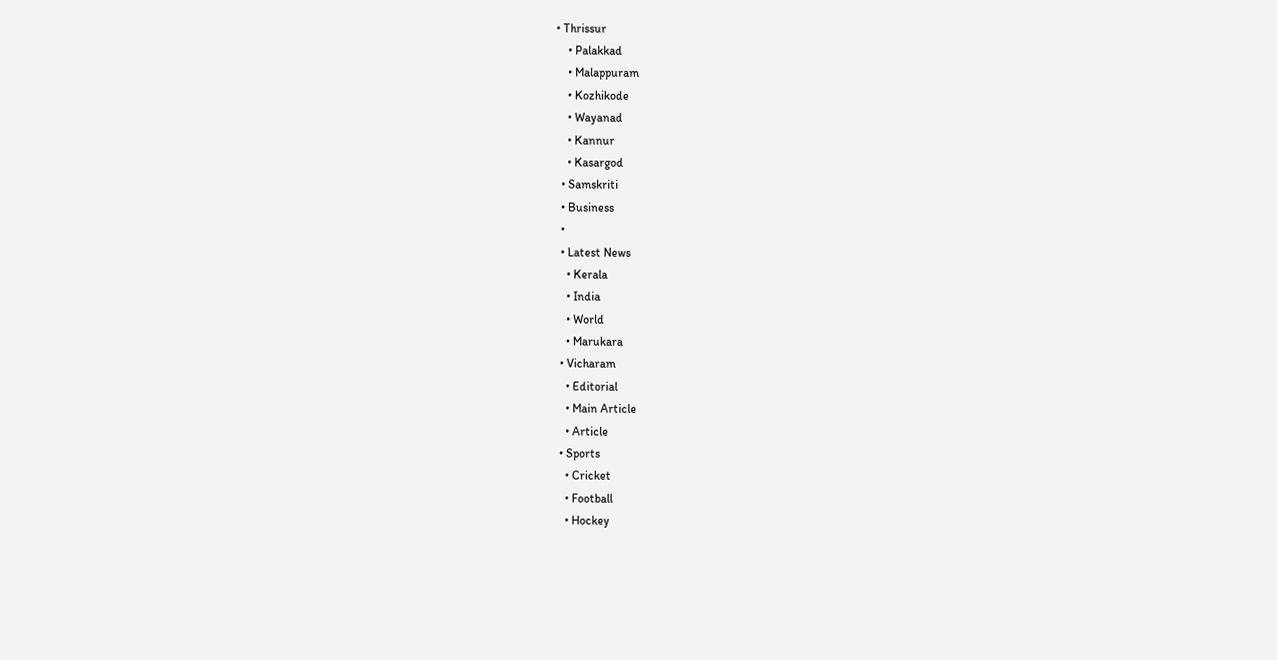• Thrissur
    • Palakkad
    • Malappuram
    • Kozhikode
    • Wayanad
    • Kannur
    • Kasargod
  • Samskriti
  • Business
  •
  • Latest News
    • Kerala
    • India
    • World
    • Marukara
  • Vicharam
    • Editorial
    • Main Article
    • Article
  • Sports
    • Cricket
    • Football
    • Hockey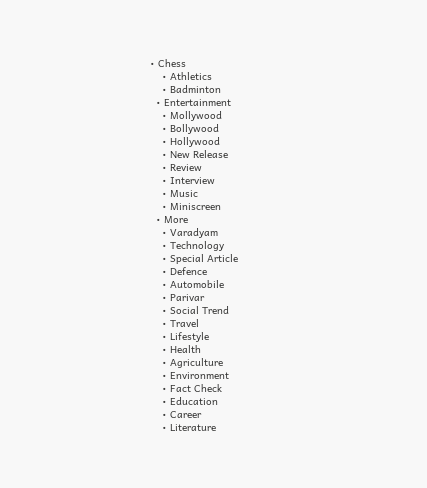• Chess
    • Athletics
    • Badminton
  • Entertainment
    • Mollywood
    • Bollywood
    • Hollywood
    • New Release
    • Review
    • Interview
    • Music
    • Miniscreen
  • More
    • Varadyam
    • Technology
    • Special Article
    • Defence
    • Automobile
    • Parivar
    • Social Trend
    • Travel
    • Lifestyle
    • Health
    • Agriculture
    • Environment
    • Fact Check
    • Education
    • Career
    • Literature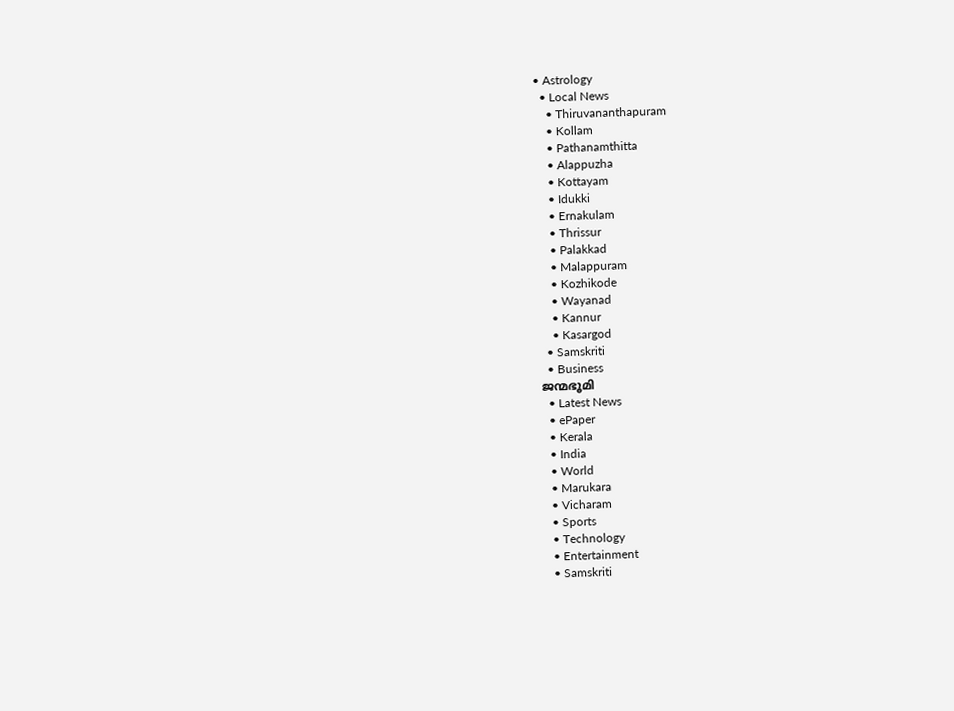• Astrology
  • Local News
    • Thiruvananthapuram
    • Kollam
    • Pathanamthitta
    • Alappuzha
    • Kottayam
    • Idukki
    • Ernakulam
    • Thrissur
    • Palakkad
    • Malappuram
    • Kozhikode
    • Wayanad
    • Kannur
    • Kasargod
  • Samskriti
  • Business
ജന്മഭൂമി
  • Latest News
  • ePaper
  • Kerala
  • India
  • World
  • Marukara
  • Vicharam
  • Sports
  • Technology
  • Entertainment
  • Samskriti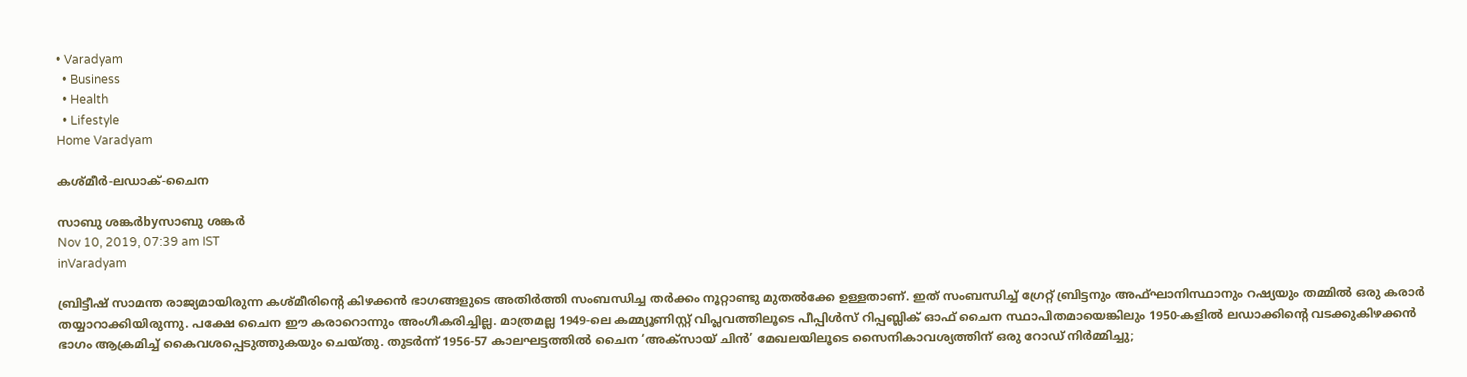• Varadyam
  • Business
  • Health
  • Lifestyle
Home Varadyam

കശ്മീര്‍-ലഡാക്-ചൈന

സാബു ശങ്കര്‍byസാബു ശങ്കര്‍
Nov 10, 2019, 07:39 am IST
inVaradyam

ബ്രിട്ടീഷ് സാമന്ത രാജ്യമായിരുന്ന കശ്മീരിന്റെ കിഴക്കന്‍ ഭാഗങ്ങളുടെ അതിര്‍ത്തി സംബന്ധിച്ച തര്‍ക്കം നൂറ്റാണ്ടു മുതല്‍ക്കേ ഉള്ളതാണ്. ഇത് സംബന്ധിച്ച് ഗ്രേറ്റ് ബ്രിട്ടനും അഫ്ഘാനിസ്ഥാനും റഷ്യയും തമ്മില്‍ ഒരു കരാര്‍ തയ്യാറാക്കിയിരുന്നു. പക്ഷേ ചൈന ഈ കരാറൊന്നും അംഗീകരിച്ചില്ല. മാത്രമല്ല 1949-ലെ കമ്മ്യൂണിസ്റ്റ് വിപ്ലവത്തിലൂടെ പീപ്പിള്‍സ് റിപ്പബ്ലിക് ഓഫ് ചൈന സ്ഥാപിതമായെങ്കിലും 1950-കളില്‍ ലഡാക്കിന്റെ വടക്കുകിഴക്കന്‍ ഭാഗം ആക്രമിച്ച് കൈവശപ്പെടുത്തുകയും ചെയ്തു. തുടര്‍ന്ന് 1956-57 കാലഘട്ടത്തില്‍ ചൈന ‘അക്‌സായ് ചിന്‍’ മേഖലയിലൂടെ സൈനികാവശ്യത്തിന് ഒരു റോഡ് നിര്‍മ്മിച്ചു;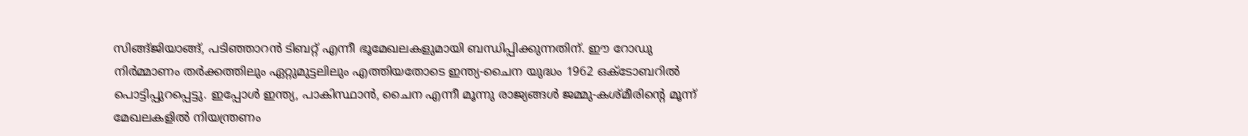സിങ്ങ്ജിയാങ്ങ്, പടിഞ്ഞാറന്‍ ടിബറ്റ് എന്നീ ഭൂമേഖലകളുമായി ബന്ധിപ്പിക്കുന്നതിന്. ഈ റോഡു നിര്‍മ്മാണം തര്‍ക്കത്തിലും ഏറ്റുമുട്ടലിലും എത്തിയതോടെ ഇന്ത്യ-ചൈന യുദ്ധം 1962 ഒക്‌ടോബറില്‍ പൊട്ടിപ്പുറപ്പെട്ടു. ഇപ്പോള്‍ ഇന്ത്യ, പാകിസ്ഥാന്‍, ചൈന എന്നീ മൂന്നു രാജ്യങ്ങള്‍ ജമ്മു-കശ്മീരിന്റെ മൂന്ന് മേഖലകളില്‍ നിയന്ത്രണം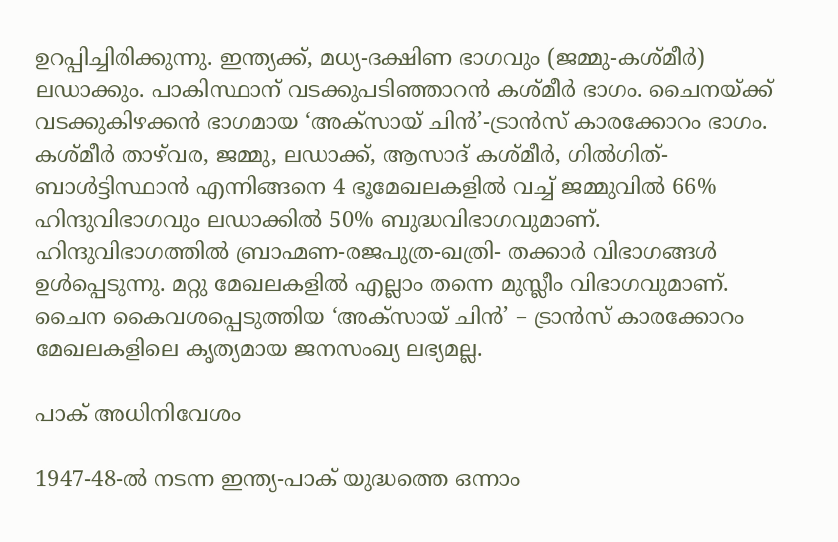ഉറപ്പിച്ചിരിക്കുന്നു. ഇന്ത്യക്ക്, മധ്യ-ദക്ഷിണ ഭാഗവും (ജമ്മു-കശ്മീര്‍) ലഡാക്കും. പാകിസ്ഥാന് വടക്കുപടിഞ്ഞാറന്‍ കശ്മീര്‍ ഭാഗം. ചൈനയ്‌ക്ക് വടക്കുകിഴക്കന്‍ ഭാഗമായ ‘അക്‌സായ് ചിന്‍’-ട്രാന്‍സ് കാരക്കോറം ഭാഗം. കശ്മീര്‍ താഴ്‌വര, ജമ്മു, ലഡാക്ക്, ആസാദ് കശ്മീര്‍, ഗില്‍ഗിത്-ബാള്‍ട്ടിസ്ഥാന്‍ എന്നിങ്ങനെ 4 ഭൂമേഖലകളില്‍ വച്ച് ജമ്മുവില്‍ 66% ഹിന്ദുവിഭാഗവും ലഡാക്കില്‍ 50% ബുദ്ധവിഭാഗവുമാണ്. ഹിന്ദുവിഭാഗത്തില്‍ ബ്രാഹ്മണ-രജപുത്ര-ഖത്രി- തക്കാര്‍ വിഭാഗങ്ങള്‍ ഉള്‍പ്പെടുന്നു. മറ്റു മേഖലകളില്‍ എല്ലാം തന്നെ മുസ്ലീം വിഭാഗവുമാണ്. ചൈന കൈവശപ്പെടുത്തിയ ‘അക്‌സായ് ചിന്‍’ – ട്രാന്‍സ് കാരക്കോറം മേഖലകളിലെ കൃത്യമായ ജനസംഖ്യ ലഭ്യമല്ല.

പാക് അധിനിവേശം

1947-48-ല്‍ നടന്ന ഇന്ത്യ-പാക് യുദ്ധത്തെ ഒന്നാം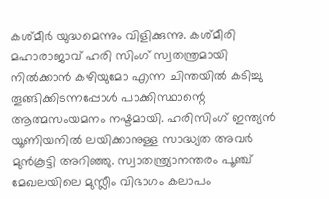കശ്മീര്‍ യുദ്ധമെന്നും വിളിക്കുന്നു. കശ്മീരി മഹാരാജാവ് ഹരി സിംഗ് സ്വതന്ത്രമായി നില്‍ക്കാന്‍ കഴിയുമോ എന്ന ചിന്തയില്‍ കടിച്ചു തൂങ്ങിക്കിടന്നപ്പോള്‍ പാക്കിസ്ഥാന്റെ ആത്മസംയമനം നഷ്ടമായി. ഹരിസിംഗ് ഇന്ത്യന്‍ യൂണിയനില്‍ ലയിക്കാനുള്ള സാദ്ധ്യത അവര്‍ മുന്‍കൂട്ടി അറിഞ്ഞു. സ്വാതന്ത്ര്യാനന്തരം പൂഞ്ച് മേഖലയിലെ മുസ്ലീം വിഭാഗം കലാപം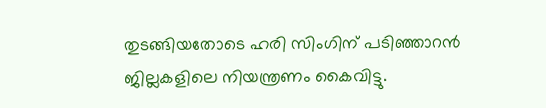തുടങ്ങിയതോടെ ഹരി സിംഗിന് പടിഞ്ഞാറന്‍ ജില്ലകളിലെ നിയന്ത്രണം കൈവിട്ടു.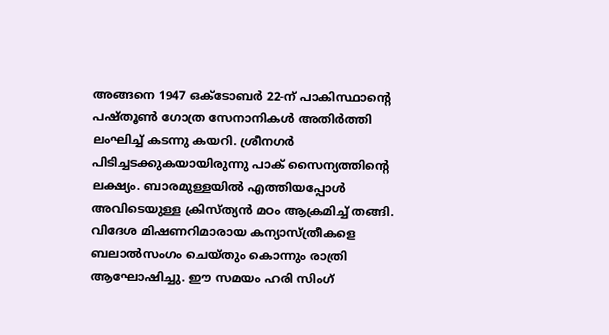അങ്ങനെ 1947 ഒക്‌ടോബര്‍ 22-ന് പാകിസ്ഥാന്റെ പഷ്തൂണ്‍ ഗോത്ര സേനാനികള്‍ അതിര്‍ത്തി ലംഘിച്ച് കടന്നു കയറി. ശ്രീനഗര്‍ പിടിച്ചടക്കുകയായിരുന്നു പാക് സൈന്യത്തിന്റെ ലക്ഷ്യം. ബാരമുള്ളയില്‍ എത്തിയപ്പോള്‍ അവിടെയുള്ള ക്രിസ്ത്യന്‍ മഠം ആക്രമിച്ച് തങ്ങി. വിദേശ മിഷണറിമാരായ കന്യാസ്ത്രീകളെ ബലാല്‍സംഗം ചെയ്തും കൊന്നും രാത്രി ആഘോഷിച്ചു. ഈ സമയം ഹരി സിംഗ്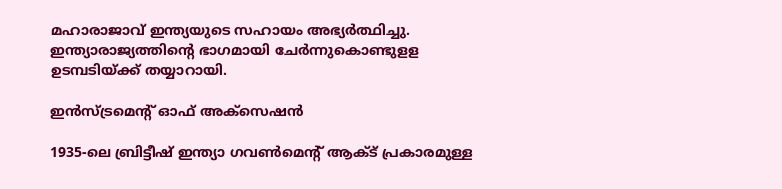മഹാരാജാവ് ഇന്ത്യയുടെ സഹായം അഭ്യര്‍ത്ഥിച്ചു. ഇന്ത്യാരാജ്യത്തിന്റെ ഭാഗമായി ചേര്‍ന്നുകൊണ്ടുളള ഉടമ്പടിയ്‌ക്ക് തയ്യാറായി.

ഇന്‍സ്ട്രമെന്റ് ഓഫ് അക്‌സെഷന്‍

1935-ലെ ബ്രിട്ടീഷ് ഇന്ത്യാ ഗവണ്‍മെന്റ് ആക്ട് പ്രകാരമുള്ള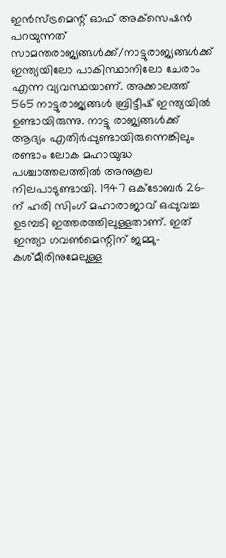ഇന്‍സ്ട്രമെന്റ് ഓഫ് അക്‌സെഷന്‍ പറയുന്നത് സാമന്തരാജ്യങ്ങള്‍ക്ക്/നാട്ടുരാജ്യങ്ങള്‍ക്ക് ഇന്ത്യയിലോ പാകിസ്ഥാനിലോ ചേരാം എന്ന വ്യവസ്ഥയാണ്. അക്കാലത്ത് 565 നാട്ടുരാജ്യങ്ങള്‍ ബ്രിട്ടീഷ് ഇന്ത്യയില്‍ ഉണ്ടായിരുന്നു. നാട്ടു രാജ്യങ്ങള്‍ക്ക് ആദ്യം എതിര്‍പ്പുണ്ടായിരുന്നെങ്കിലും രണ്ടാം ലോക മഹായുദ്ധ പശ്ചാത്തലത്തില്‍ അനുകൂല നിലപാടുണ്ടായി. 1947 ഒക്‌ടോബര്‍ 26-ന് ഹരി സിംഗ് മഹാരാജാവ് ഒപ്പുവച്ച ഉടമ്പടി ഇത്തരത്തിലുള്ളതാണ്. ഇത് ഇന്ത്യാ ഗവണ്‍മെന്റിന് ജമ്മു-കശ്മീരിനുമേലുള്ള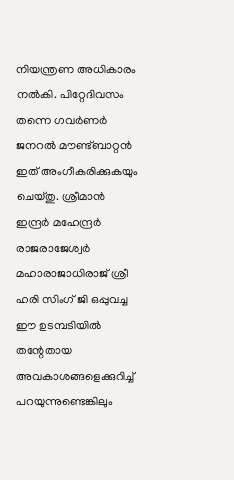നിയന്ത്രണ അധികാരം നല്‍കി. പിറ്റേദിവസം തന്നെ ഗവര്‍ണര്‍ ജനറല്‍ മൗണ്ട്ബാറ്റന്‍ ഇത് അംഗീകരിക്കുകയും ചെയ്തു. ശ്രീമാന്‍ ഇന്ദ്രര്‍ മഹേന്ദ്രര്‍ രാജരാജേശ്വര്‍ മഹാരാജാധിരാജ് ശ്രീ ഹരി സിംഗ് ജി ഒപ്പുവച്ച ഈ ഉടമ്പടിയില്‍ തന്റേതായ അവകാശങ്ങളെക്കുറിച്ച് പറയുന്നുണ്ടെങ്കിലും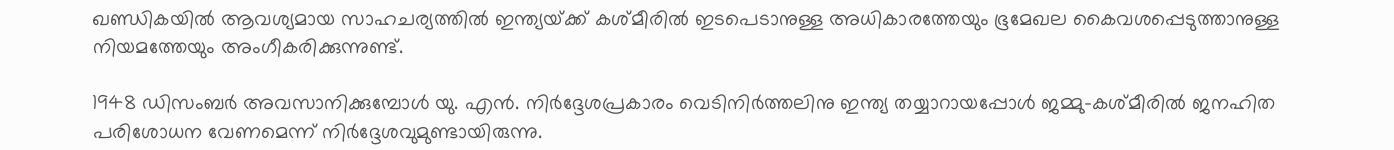ഖണ്ഡികയില്‍ ആവശ്യമായ സാഹചര്യത്തില്‍ ഇന്ത്യയ്‌ക്ക് കശ്മീരില്‍ ഇടപെടാനുള്ള അധികാരത്തേയും ഭൂമേഖല കൈവശപ്പെടുത്താനുള്ള നിയമത്തേയും അംഗീകരിക്കുന്നുണ്ട്.

1948 ഡിസംബര്‍ അവസാനിക്കുമ്പോള്‍ യു. എന്‍. നിര്‍ദ്ദേശപ്രകാരം വെടിനിര്‍ത്തലിനു ഇന്ത്യ തയ്യാറായപ്പോള്‍ ജമ്മു-കശ്മീരില്‍ ജനഹിത പരിശോധന വേണമെന്ന് നിര്‍ദ്ദേശവുമുണ്ടായിരുന്നു.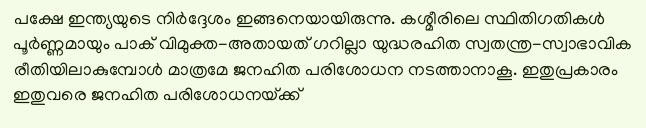പക്ഷേ ഇന്ത്യയുടെ നിര്‍ദ്ദേശം ഇങ്ങനെയായിരുന്നു. കശ്മീരിലെ സ്ഥിതിഗതികള്‍ പൂര്‍ണ്ണമായും പാക് വിമുക്ത-അതായത് ഗറില്ലാ യുദ്ധരഹിത സ്വതന്ത്ര-സ്വാഭാവിക രീതിയിലാകുമ്പോള്‍ മാത്രമേ ജനഹിത പരിശോധന നടത്താനാകൂ. ഇതുപ്രകാരം ഇതുവരെ ജനഹിത പരിശോധനയ്‌ക്ക്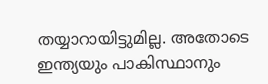തയ്യാറായിട്ടുമില്ല. അതോടെ ഇന്ത്യയും പാകിസ്ഥാനും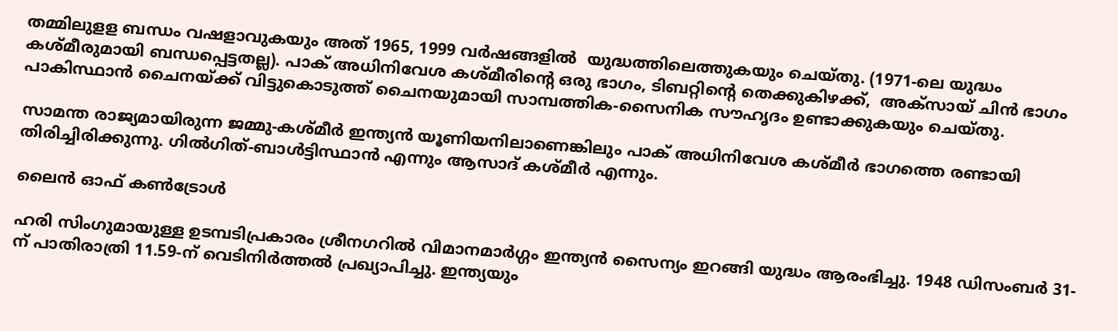തമ്മിലുളള ബന്ധം വഷളാവുകയും അത് 1965, 1999 വര്‍ഷങ്ങളില്‍  യുദ്ധത്തിലെത്തുകയും ചെയ്തു. (1971-ലെ യുദ്ധം കശ്മീരുമായി ബന്ധപ്പെട്ടതല്ല). പാക് അധിനിവേശ കശ്മീരിന്റെ ഒരു ഭാഗം, ടിബറ്റിന്റെ തെക്കുകിഴക്ക്,  അക്‌സായ് ചിന്‍ ഭാഗം പാകിസ്ഥാന്‍ ചൈനയ്‌ക്ക് വിട്ടുകൊടുത്ത് ചൈനയുമായി സാമ്പത്തിക-സൈനിക സൗഹൃദം ഉണ്ടാക്കുകയും ചെയ്തു.

സാമന്ത രാജ്യമായിരുന്ന ജമ്മു-കശ്മീര്‍ ഇന്ത്യന്‍ യൂണിയനിലാണെങ്കിലും പാക് അധിനിവേശ കശ്മീര്‍ ഭാഗത്തെ രണ്ടായി തിരിച്ചിരിക്കുന്നു. ഗില്‍ഗിത്-ബാള്‍ട്ടിസ്ഥാന്‍ എന്നും ആസാദ് കശ്മീര്‍ എന്നും.

ലൈന്‍ ഓഫ് കണ്‍ട്രോള്‍

ഹരി സിംഗുമായുള്ള ഉടമ്പടിപ്രകാരം ശ്രീനഗറില്‍ വിമാനമാര്‍ഗ്ഗം ഇന്ത്യന്‍ സൈന്യം ഇറങ്ങി യുദ്ധം ആരംഭിച്ചു. 1948 ഡിസംബര്‍ 31-ന് പാതിരാത്രി 11.59-ന് വെടിനിര്‍ത്തല്‍ പ്രഖ്യാപിച്ചു. ഇന്ത്യയും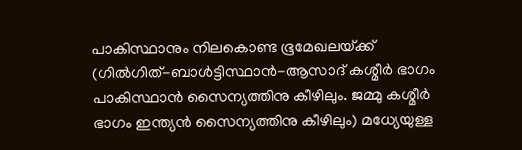പാകിസ്ഥാനും നിലകൊണ്ട ഭൂമേഖലയ്‌ക്ക് (ഗില്‍ഗിത്-ബാള്‍ട്ടിസ്ഥാന്‍-ആസാദ് കശ്മീര്‍ ഭാഗം പാകിസ്ഥാന്‍ സൈന്യത്തിനു കീഴിലും. ജമ്മു കശ്മീര്‍ ഭാഗം ഇന്ത്യന്‍ സൈന്യത്തിനു കീഴിലും) മധ്യേയുള്ള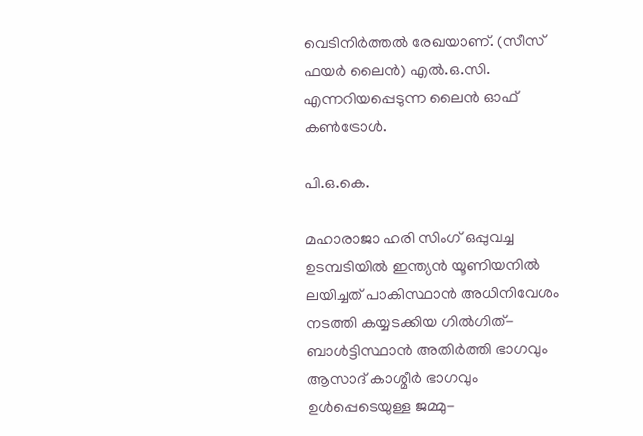വെടിനിര്‍ത്തല്‍ രേഖയാണ്. (സീസ് ഫയര്‍ ലൈന്‍) എല്‍.ഒ.സി. എന്നറിയപ്പെടുന്ന ലൈന്‍ ഓഫ് കണ്‍ട്രോള്‍.

പി.ഒ.കെ.

മഹാരാജാ ഹരി സിംഗ് ഒപ്പുവച്ച ഉടമ്പടിയില്‍ ഇന്ത്യന്‍ യൂണിയനില്‍ ലയിച്ചത് പാകിസ്ഥാന്‍ അധിനിവേശം നടത്തി കയ്യടക്കിയ ഗില്‍ഗിത്-ബാള്‍ട്ടിസ്ഥാന്‍ അതിര്‍ത്തി ഭാഗവും ആസാദ് കാശ്മീര്‍ ഭാഗവും ഉള്‍പ്പെടെയുള്ള ജമ്മു-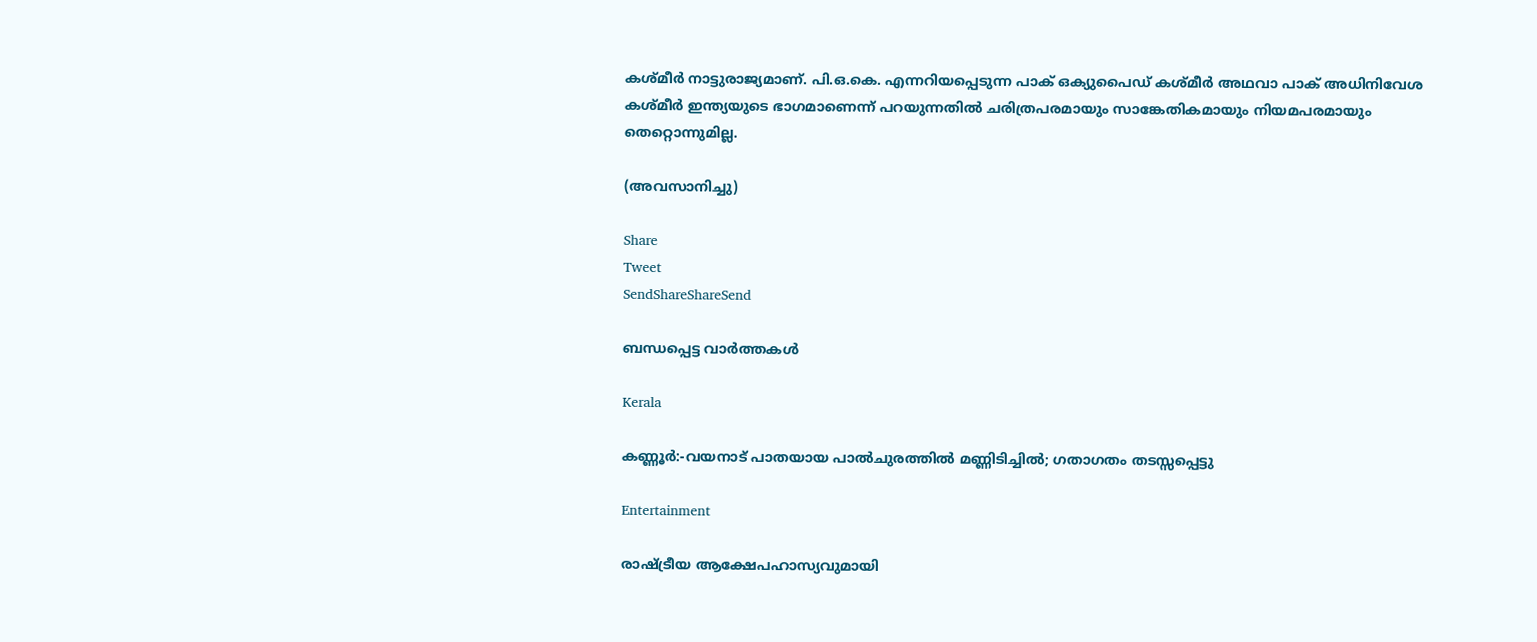കശ്മീര്‍ നാട്ടുരാജ്യമാണ്. പി.ഒ.കെ. എന്നറിയപ്പെടുന്ന പാക് ഒക്യുപൈഡ് കശ്മീര്‍ അഥവാ പാക് അധിനിവേശ കശ്മീര്‍ ഇന്ത്യയുടെ ഭാഗമാണെന്ന് പറയുന്നതില്‍ ചരിത്രപരമായും സാങ്കേതികമായും നിയമപരമായും തെറ്റൊന്നുമില്ല.

(അവസാനിച്ചു)

Share
Tweet
SendShareShareSend

ബന്ധപ്പെട്ട വാര്‍ത്തകള്‍

Kerala

കണ്ണൂർ:-വയനാട് പാതയായ പാല്‍ചുരത്തില്‍ മണ്ണിടിച്ചില്‍; ഗതാഗതം തടസ്സപ്പെട്ടു

Entertainment

രാഷ്‌ട്രീയ ആക്ഷേപഹാസ്യവുമായി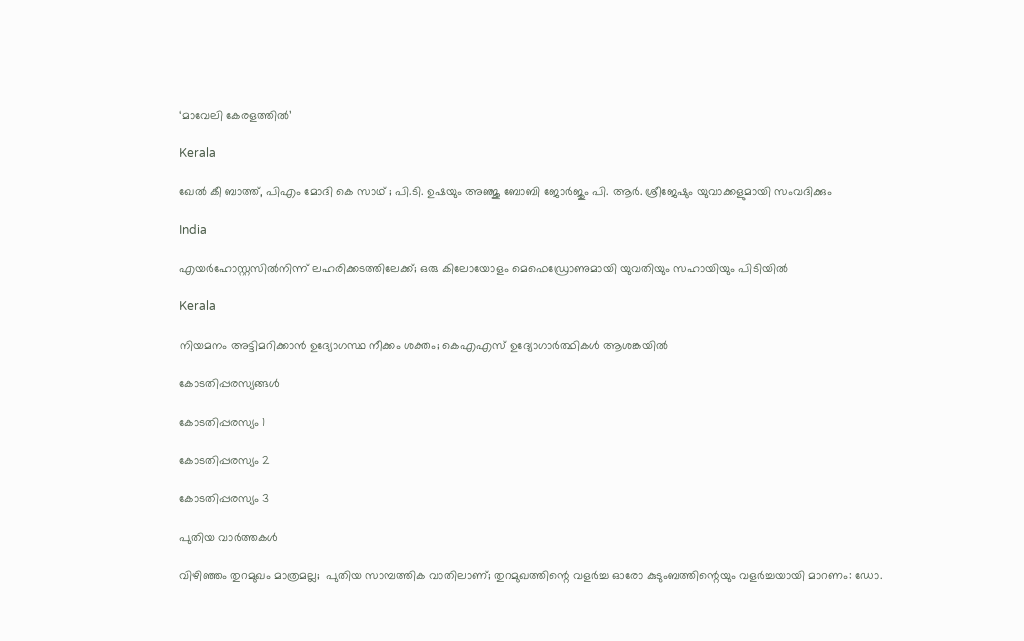‘മാവേലി കേരളത്തില്‍’

Kerala

ഖേല്‍ കീ ബാത്ത്, പിഎം മോദി കെ സാഥ് ; പി.ടി. ഉഷയും അഞ്ജു ബോബി ജോര്‍ജും പി. ആര്‍. ശ്രീജേഷും യുവാക്കളുമായി സംവദിക്കും

India

എയർഹോസ്റ്റസിൽനിന്ന് ലഹരിക്കടത്തിലേക്ക്; ഒരു കിലോയോളം മെഫെഡ്രോണുമായി യുവതിയും സഹായിയും പിടിയിൽ

Kerala

നിയമനം അട്ടിമറിക്കാന്‍ ഉദ്യോഗസ്ഥ നീക്കം ശക്തം; കെഎഎസ് ഉദ്യോഗാര്‍ത്ഥികള്‍ ആശങ്കയില്‍

കോടതിപ്പരസ്യങ്ങള്‍

കോടതിപ്പരസ്യം 1

കോടതിപ്പരസ്യം 2

കോടതിപ്പരസ്യം 3

പുതിയ വാര്‍ത്തകള്‍

വിഴിഞ്ഞം തുറമുഖം മാത്രമല്ല;  പുതിയ സാമ്പത്തിക വാതിലാണ്; തുറമുഖത്തിന്റെ വളർച്ച ഓരോ കുടുംബത്തിന്റെയും വളർച്ചയായി മാറണം: ഡോ.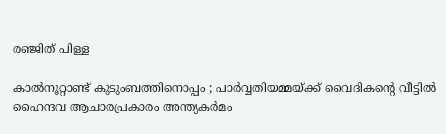രഞ്ജിത് പിള്ള

കാൽനൂറ്റാണ്ട് കുടുംബത്തിനൊപ്പം ; പാർവ്വതിയമ്മയ്‌ക്ക് വൈദികന്റെ വീട്ടിൽ ഹൈന്ദവ ആചാരപ്രകാരം അന്ത്യകർമം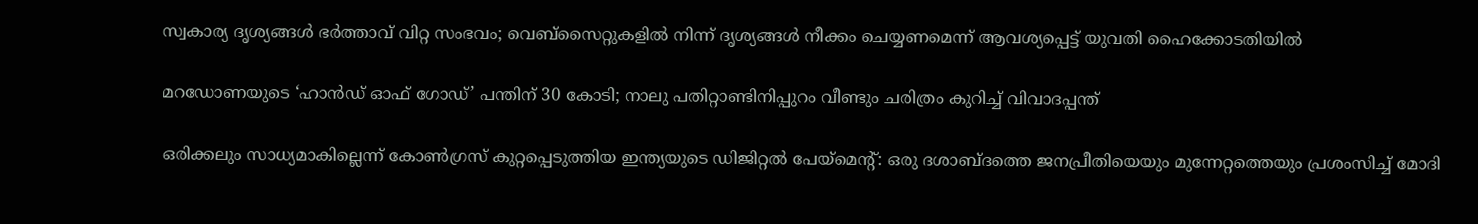സ്വകാര്യ ദൃശ്യങ്ങൾ ഭർത്താവ് വിറ്റ സംഭവം; വെബ്‌സൈറ്റുകളിൽ നിന്ന് ദൃശ്യങ്ങൾ നീക്കം ചെയ്യണമെന്ന് ആവശ്യപ്പെട്ട് യുവതി ഹൈക്കോടതിയിൽ

മറഡോണയുടെ ‘ഹാന്‍ഡ് ഓഫ് ഗോഡ്’ പന്തിന് 30 കോടി; നാലു പതിറ്റാണ്ടിനിപ്പുറം വീണ്ടും ചരിത്രം കുറിച്ച് വിവാദപ്പന്ത്

ഒരിക്കലും സാധ്യമാകില്ലെന്ന് കോൺഗ്രസ് കുറ്റപ്പെടുത്തിയ ഇന്ത്യയുടെ ഡിജിറ്റൽ പേയ്‌മെന്റ്: ഒരു ദശാബ്ദത്തെ ജനപ്രീതിയെയും മുന്നേറ്റത്തെയും പ്രശംസിച്ച് മോദി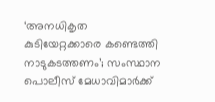‘അനധികൃത കുടിയേറ്റക്കാരെ കണ്ടെത്തി നാടുകടത്തണം’; സംസ്ഥാന പൊലീസ് മേധാവിമാർക്ക്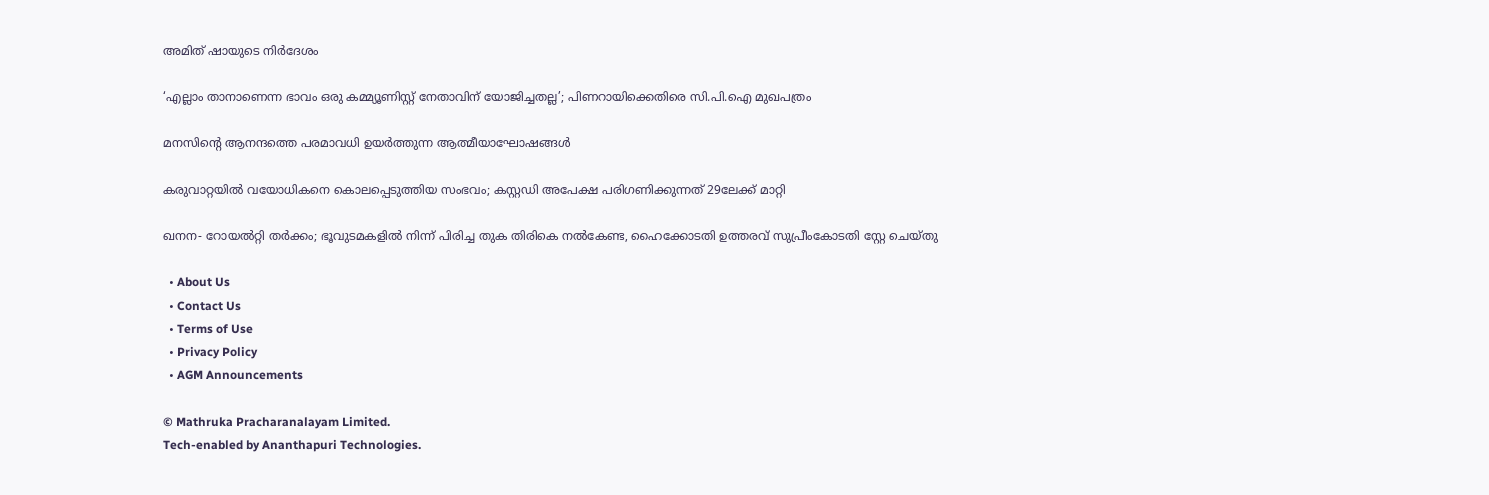അമിത് ഷായുടെ നിർദേശം

‘എല്ലാം താനാണെന്ന ഭാവം ഒരു കമ്മ്യൂണിസ്റ്റ് നേതാവിന് യോജിച്ചതല്ല’; പിണറായിക്കെതിരെ സി.പി.ഐ മുഖപത്രം

മനസിന്റെ ആനന്ദത്തെ പരമാവധി ഉയര്‍ത്തുന്ന ആത്മീയാഘോഷങ്ങള്‍

കരുവാറ്റയില്‍ വയോധികനെ കൊലപ്പെടുത്തിയ സംഭവം; കസ്റ്റഡി അപേക്ഷ പരിഗണിക്കുന്നത് 29ലേക്ക് മാറ്റി

ഖനന- റോയല്‍റ്റി തര്‍ക്കം; ഭൂവുടമകളില്‍ നിന്ന് പിരിച്ച തുക തിരികെ നല്‍കേണ്ട, ഹൈക്കോടതി ഉത്തരവ് സുപ്രീംകോടതി സ്റ്റേ ചെയ്തു

  • About Us
  • Contact Us
  • Terms of Use
  • Privacy Policy
  • AGM Announcements

© Mathruka Pracharanalayam Limited.
Tech-enabled by Ananthapuri Technologies.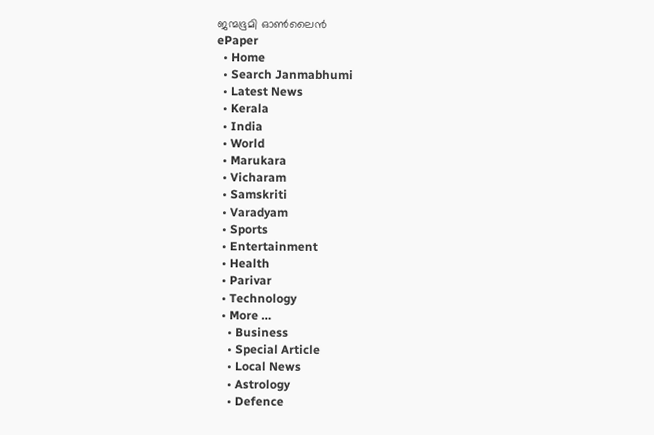ജന്മഭൂമി ഓണ്‍ലൈന്‍
ePaper
  • Home
  • Search Janmabhumi
  • Latest News
  • Kerala
  • India
  • World
  • Marukara
  • Vicharam
  • Samskriti
  • Varadyam
  • Sports
  • Entertainment
  • Health
  • Parivar
  • Technology
  • More …
    • Business
    • Special Article
    • Local News
    • Astrology
    • Defence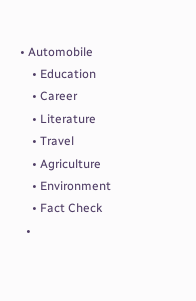• Automobile
    • Education
    • Career
    • Literature
    • Travel
    • Agriculture
    • Environment
    • Fact Check
  •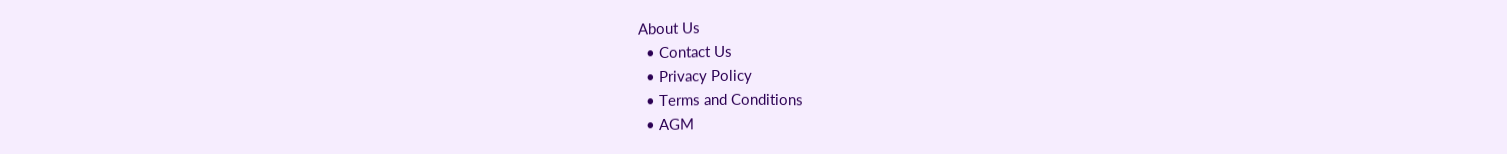About Us
  • Contact Us
  • Privacy Policy
  • Terms and Conditions
  • AGM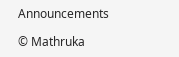Announcements

© Mathruka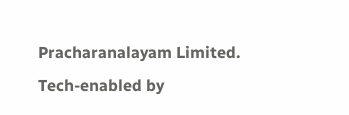Pracharanalayam Limited.
Tech-enabled by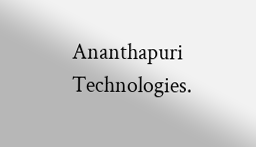Ananthapuri Technologies.